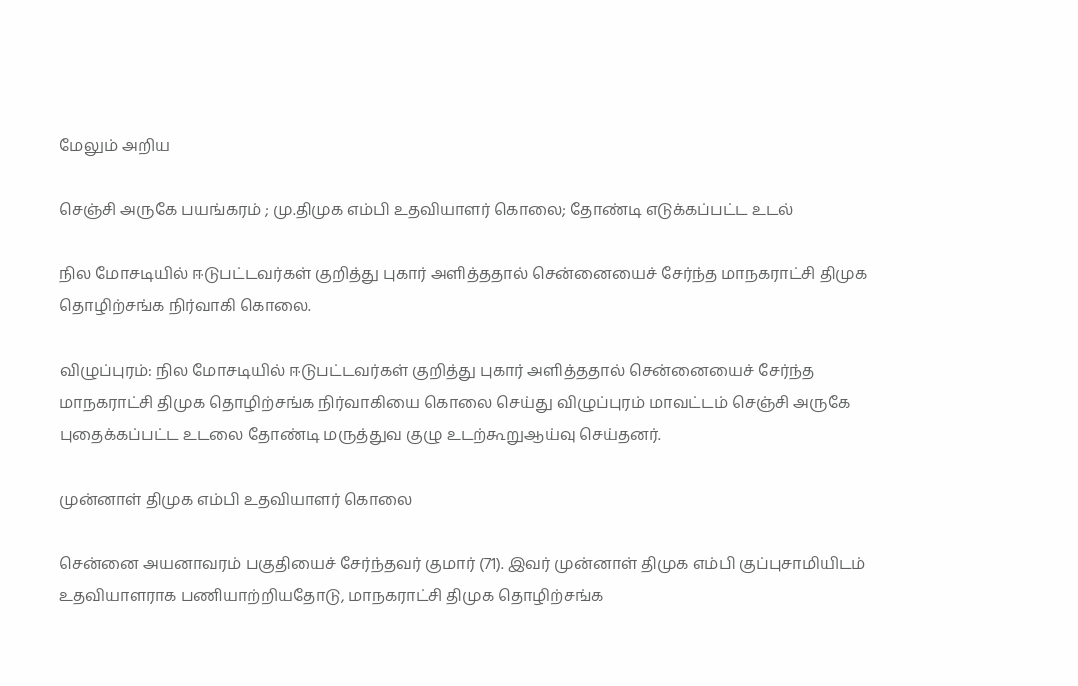மேலும் அறிய

செஞ்சி அருகே பயங்கரம் ; மு.திமுக எம்பி உதவியாளர் கொலை; தோண்டி எடுக்கப்பட்ட உடல்

நில மோசடியில் ஈடுபட்டவர்கள் குறித்து புகார் அளித்ததால் சென்னையைச் சேர்ந்த மாநகராட்சி திமுக தொழிற்சங்க நிர்வாகி கொலை.

விழுப்புரம்: நில மோசடியில் ஈடுபட்டவர்கள் குறித்து புகார் அளித்ததால் சென்னையைச் சேர்ந்த மாநகராட்சி திமுக தொழிற்சங்க நிர்வாகியை கொலை செய்து விழுப்புரம் மாவட்டம் செஞ்சி அருகே புதைக்கப்பட்ட உடலை தோண்டி மருத்துவ குழு உடற்கூறுஆய்வு செய்தனர்.

முன்னாள் திமுக எம்பி உதவியாளர் கொலை

சென்னை அயனாவரம் பகுதியைச் சேர்ந்தவர் குமார் (71). இவர் முன்னாள் திமுக எம்பி குப்புசாமியிடம் உதவியாளராக பணியாற்றியதோடு, மாநகராட்சி திமுக தொழிற்சங்க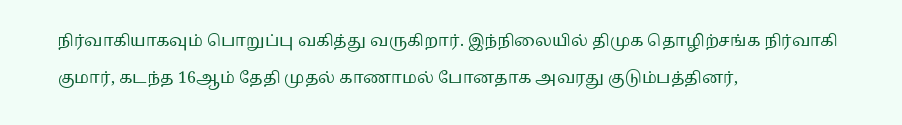நிர்வாகியாகவும் பொறுப்பு வகித்து வருகிறார். இந்நிலையில் திமுக தொழிற்சங்க நிர்வாகி குமார், கடந்த 16ஆம் தேதி முதல் காணாமல் போனதாக அவரது குடும்பத்தினர்,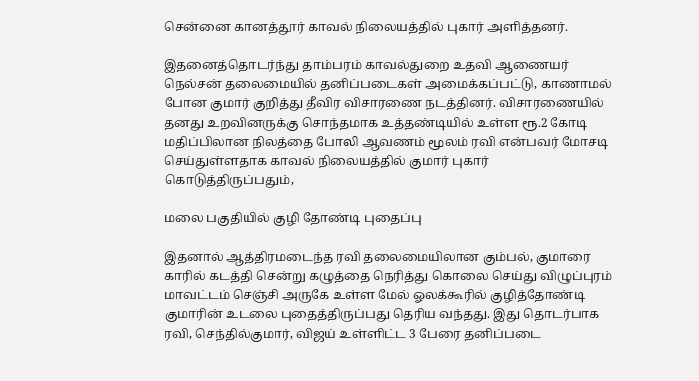சென்னை கானத்தூர் காவல் நிலையத்தில் புகார் அளித்தனர்.

இதனைத்தொடர்ந்து தாம்பரம் காவல்துறை உதவி ஆணையர் நெல்சன் தலைமையில் தனிப்படைகள் அமைக்கப்பட்டு, காணாமல் போன குமார் குறித்து தீவிர விசாரணை நடத்தினர். விசாரணையில் தனது உறவினருக்கு சொந்தமாக உத்தண்டியில் உள்ள ரூ.2 கோடி மதிப்பிலான நிலத்தை போலி ஆவணம் மூலம் ரவி என்பவர் மோசடி செய்துள்ளதாக காவல் நிலையத்தில் குமார் புகார் கொடுத்திருப்பதும்,

மலை பகுதியில் குழி தோண்டி புதைப்பு

இதனால் ஆத்திரமடைந்த ரவி தலைமையிலான கும்பல், குமாரை காரில் கடத்தி சென்று கழுத்தை நெரித்து கொலை செய்து விழுப்புரம் மாவட்டம் செஞ்சி அருகே உள்ள மேல் ஓலக்கூரில் குழித்தோண்டி குமாரின் உடலை புதைத்திருப்பது தெரிய வந்தது. இது தொடர்பாக ரவி, செந்தில்குமார், விஜய் உள்ளிட்ட 3 பேரை தனிப்படை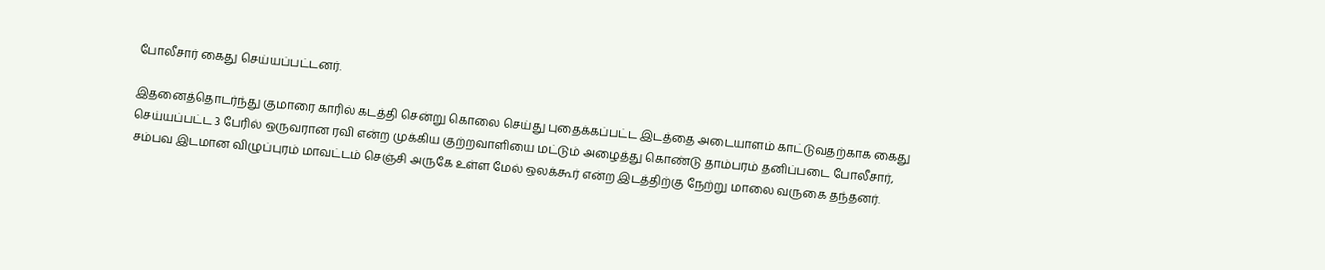போலீசார் கைது செய்யப்பட்டனர்.

இதனைத்தொடர்ந்து குமாரை காரில் கடத்தி சென்று கொலை செய்து புதைக்கப்பட்ட இடத்தை அடையாளம் காட்டுவதற்காக கைது செய்யப்பட்ட 3 பேரில் ஒருவரான ரவி என்ற முக்கிய குற்றவாளியை மட்டும் அழைத்து கொண்டு தாம்பரம் தனிப்படை போலீசார், சம்பவ இடமான விழுப்புரம் மாவட்டம் செஞ்சி அருகே உள்ள மேல் ஒலக்கூர் என்ற இடத்திற்கு நேற்று மாலை வருகை தந்தனர்.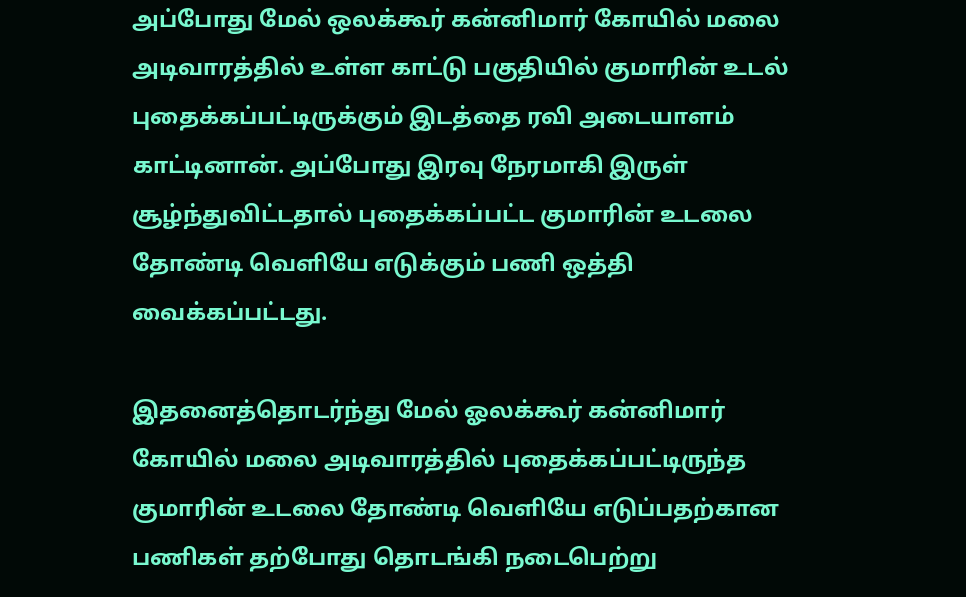அப்போது மேல் ஒலக்கூர் கன்னிமார் கோயில் மலை அடிவாரத்தில் உள்ள காட்டு பகுதியில் குமாரின் உடல் புதைக்கப்பட்டிருக்கும் இடத்தை ரவி அடையாளம் காட்டினான். அப்போது இரவு நேரமாகி இருள் சூழ்ந்துவிட்டதால் புதைக்கப்பட்ட குமாரின் உடலை தோண்டி வெளியே எடுக்கும் பணி ஒத்தி வைக்கப்பட்டது.

இதனைத்தொடர்ந்து மேல் ஓலக்கூர் கன்னிமார் கோயில் மலை அடிவாரத்தில் புதைக்கப்பட்டிருந்த குமாரின் உடலை தோண்டி வெளியே எடுப்பதற்கான பணிகள் தற்போது தொடங்கி நடைபெற்று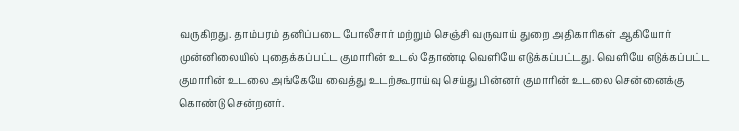வருகிறது. தாம்பரம் தனிப்படை போலீசார் மற்றும் செஞ்சி வருவாய் துறை அதிகாரிகள் ஆகியோர் முன்னிலையில் புதைக்கப்பட்ட குமாரின் உடல் தோண்டி வெளியே எடுக்கப்பட்டது. வெளியே எடுக்கப்பட்ட குமாரின் உடலை அங்கேயே வைத்து உடற்கூராய்வு செய்து பின்னர் குமாரின் உடலை சென்னைக்கு கொண்டு சென்றனர்.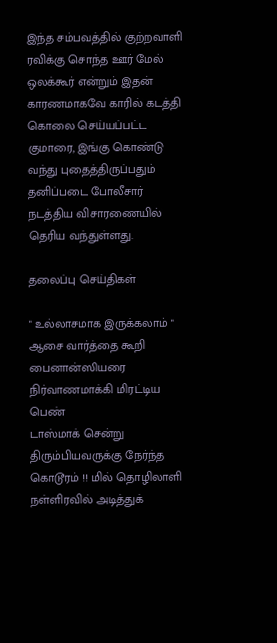இந்த சம்பவத்தில் குற்றவாளி ரவிக்கு சொந்த ஊர் மேல் ஒலக்கூர் என்றும் இதன் காரணமாகவே காரில் கடத்தி கொலை செய்யப்பட்ட குமாரை, இங்கு கொண்டு வந்து புதைத்திருப்பதும் தனிப்படை போலீசார் நடத்திய விசாரணையில் தெரிய வந்துள்ளது.

தலைப்பு செய்திகள்

" உல்லாசமாக இருக்கலாம் " ஆசை வார்த்தை கூறி பைனான்ஸியரை நிர்வாணமாக்கி மிரட்டிய பெண்
டாஸ்மாக் சென்று திரும்பியவருக்கு நேர்ந்த கொடூரம் !! மில் தொழிலாளி நள்ளிரவில் அடித்துக்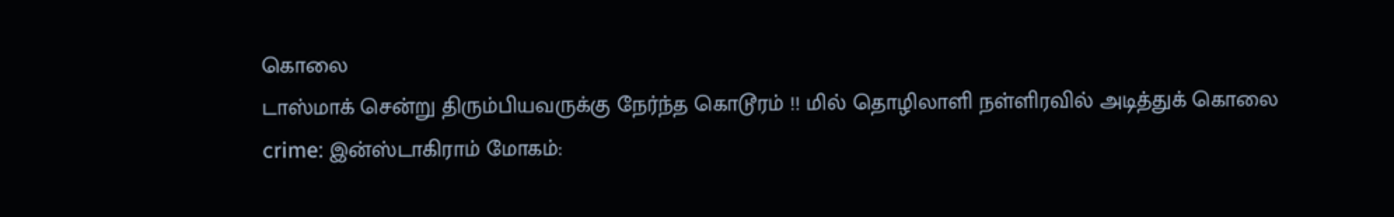கொலை
டாஸ்மாக் சென்று திரும்பியவருக்கு நேர்ந்த கொடூரம் !! மில் தொழிலாளி நள்ளிரவில் அடித்துக் கொலை
crime: இன்ஸ்டாகிராம் மோகம்: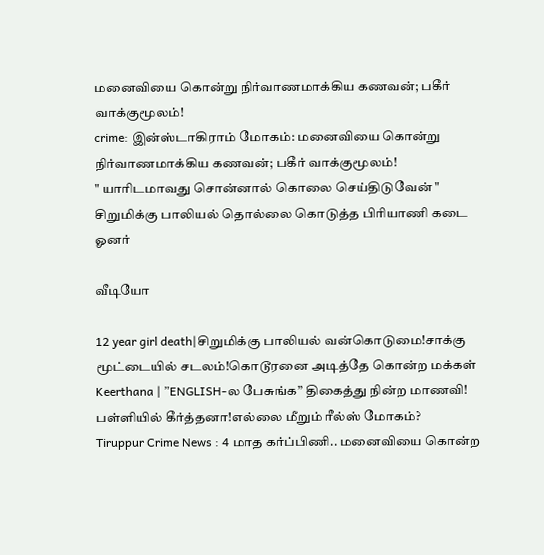மனைவியை கொன்று நிர்வாணமாக்கிய கணவன்; பகீர் வாக்குமூலம்!
crime: இன்ஸ்டாகிராம் மோகம்: மனைவியை கொன்று நிர்வாணமாக்கிய கணவன்; பகீர் வாக்குமூலம்!
" யாரிடமாவது சொன்னால் கொலை செய்திடுவேன் " சிறுமிக்கு பாலியல் தொல்லை கொடுத்த பிரியாணி கடை ஓனர்

வீடியோ

12 year girl death|சிறுமிக்கு பாலியல் வன்கொடுமை!சாக்கு மூட்டையில் சடலம்!கொடூரனை அடித்தே கொன்ற மக்கள்
Keerthana | ”ENGLISH-ல பேசுங்க” திகைத்து நின்ற மாணவி! பள்ளியில் கீர்த்தனா!எல்லை மீறும் ரீல்ஸ் மோகம்?
Tiruppur Crime News : 4 மாத கர்ப்பிணி.. மனைவியை கொன்ற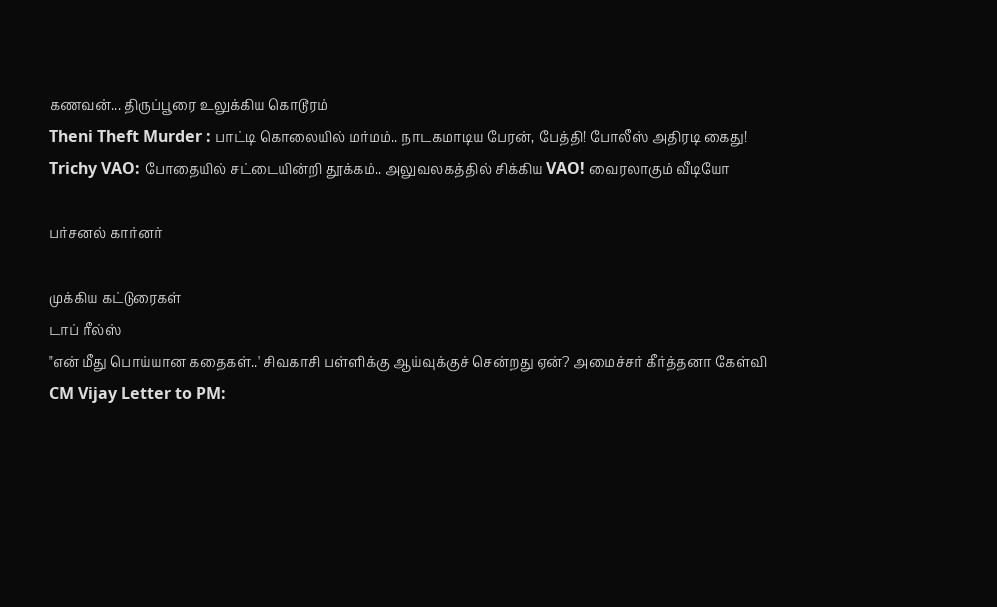கணவன்... திருப்பூரை உலுக்கிய கொடூரம்
Theni Theft Murder : பாட்டி கொலையில் மர்மம்.. நாடகமாடிய பேரன், பேத்தி! போலீஸ் அதிரடி கைது!
Trichy VAO: போதையில் சட்டையின்றி தூக்கம்.. அலுவலகத்தில் சிக்கிய VAO! வைரலாகும் வீடியோ

பர்சனல் கார்னர்

முக்கிய கட்டுரைகள்
டாப் ரீல்ஸ்
"என் மீது பொய்யான கதைகள்..' சிவகாசி பள்ளிக்கு ஆய்வுக்குச் சென்றது ஏன்? அமைச்சர் கீர்த்தனா கேள்வி
CM Vijay Letter to PM: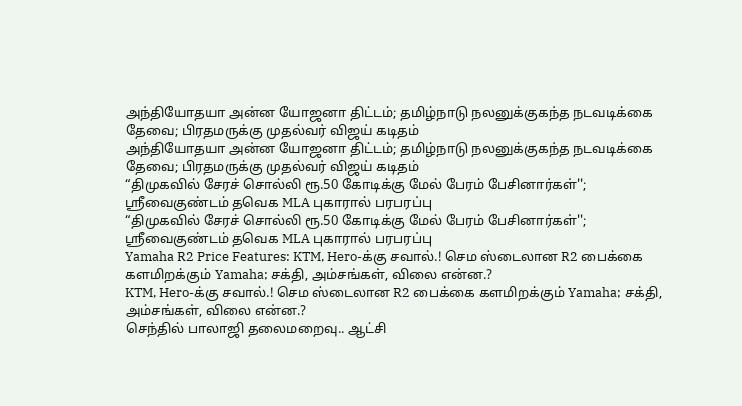அந்தியோதயா அன்ன யோஜனா திட்டம்; தமிழ்நாடு நலனுக்குகந்த நடவடிக்கை தேவை; பிரதமருக்கு முதல்வர் விஜய் கடிதம்
அந்தியோதயா அன்ன யோஜனா திட்டம்; தமிழ்நாடு நலனுக்குகந்த நடவடிக்கை தேவை; பிரதமருக்கு முதல்வர் விஜய் கடிதம்
“திமுகவில் சேரச் சொல்லி ரூ.50 கோடிக்கு மேல் பேரம் பேசினார்கள்''; ஸ்ரீவைகுண்டம் தவெக MLA புகாரால் பரபரப்பு
“திமுகவில் சேரச் சொல்லி ரூ.50 கோடிக்கு மேல் பேரம் பேசினார்கள்''; ஸ்ரீவைகுண்டம் தவெக MLA புகாரால் பரபரப்பு
Yamaha R2 Price Features: KTM, Hero-க்கு சவால்.! செம ஸ்டைலான R2 பைக்கை களமிறக்கும் Yamaha; சக்தி, அம்சங்கள், விலை என்ன.?
KTM, Hero-க்கு சவால்.! செம ஸ்டைலான R2 பைக்கை களமிறக்கும் Yamaha; சக்தி, அம்சங்கள், விலை என்ன.?
செந்தில் பாலாஜி தலைமறைவு.. ஆட்சி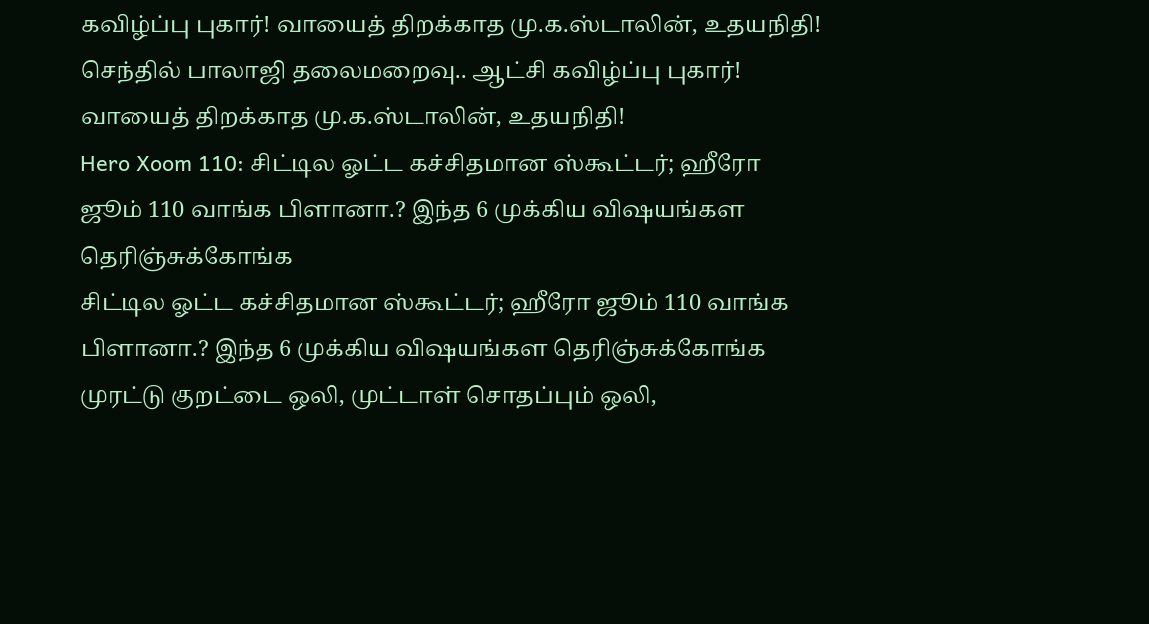கவிழ்ப்பு புகார்! வாயைத் திறக்காத மு.க.ஸ்டாலின், உதயநிதி!
செந்தில் பாலாஜி தலைமறைவு.. ஆட்சி கவிழ்ப்பு புகார்! வாயைத் திறக்காத மு.க.ஸ்டாலின், உதயநிதி!
Hero Xoom 110: சிட்டில ஓட்ட கச்சிதமான ஸ்கூட்டர்; ஹீரோ ஜூம் 110 வாங்க பிளானா.? இந்த 6 முக்கிய விஷயங்கள தெரிஞ்சுக்கோங்க
சிட்டில ஓட்ட கச்சிதமான ஸ்கூட்டர்; ஹீரோ ஜூம் 110 வாங்க பிளானா.? இந்த 6 முக்கிய விஷயங்கள தெரிஞ்சுக்கோங்க
முரட்டு குறட்டை ஒலி, முட்டாள் சொதப்பும் ஒலி,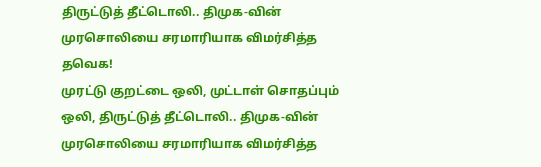திருட்டுத் தீட்டொலி.. திமுக-வின் முரசொலியை சரமாரியாக விமர்சித்த தவெக!
முரட்டு குறட்டை ஒலி, முட்டாள் சொதப்பும் ஒலி, திருட்டுத் தீட்டொலி.. திமுக-வின் முரசொலியை சரமாரியாக விமர்சித்த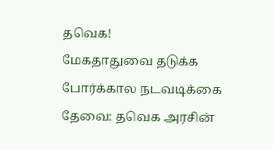தவெக!
மேகதாதுவை தடுக்க போர்க்கால நடவடிக்கை தேவை: தவெக அரசின்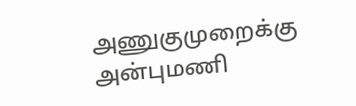அணுகுமுறைக்கு அன்புமணி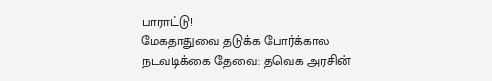பாராட்டு!
மேகதாதுவை தடுக்க போர்க்கால நடவடிக்கை தேவை: தவெக அரசின்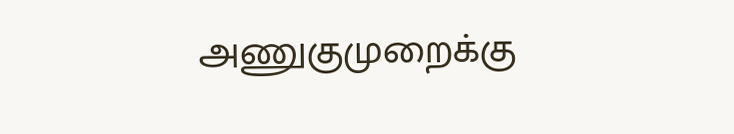அணுகுமுறைக்கு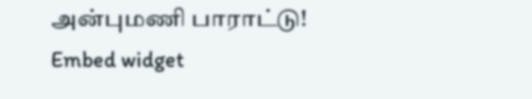அன்புமணி பாராட்டு!
Embed widget